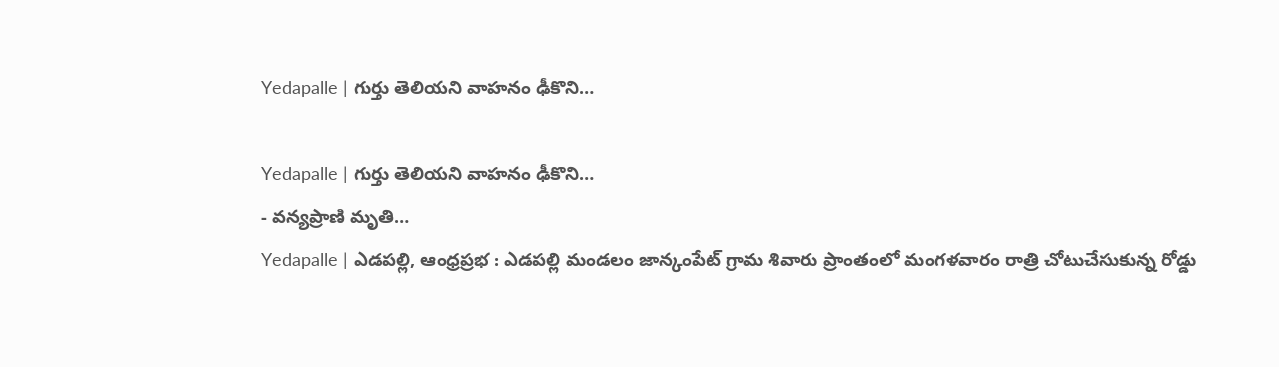Yedapalle | గుర్తు తెలియని వాహనం ఢీకొని…

Yedapalle | గుర్తు తెలియని వాహనం ఢీకొని…
- వన్యప్రాణి మృతి…
Yedapalle | ఎడపల్లి, ఆంధ్రప్రభ : ఎడపల్లి మండలం జాన్కంపేట్ గ్రామ శివారు ప్రాంతంలో మంగళవారం రాత్రి చోటుచేసుకున్న రోడ్డు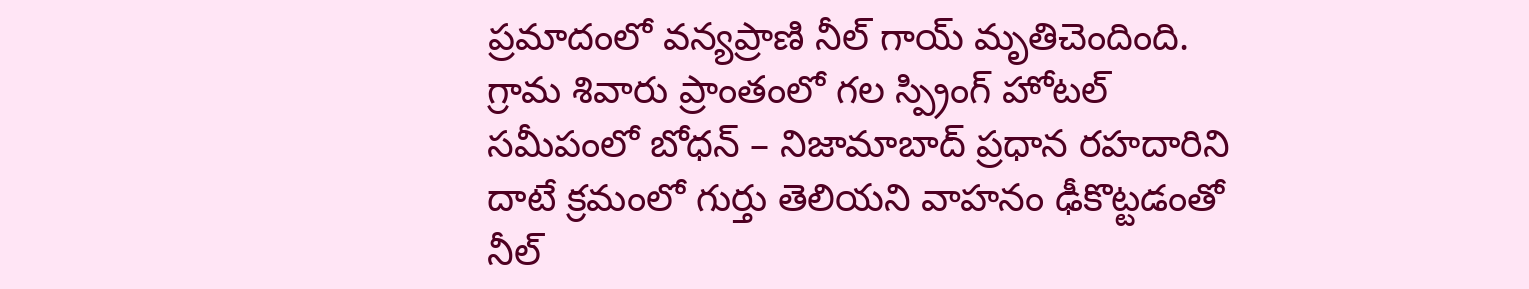ప్రమాదంలో వన్యప్రాణి నీల్ గాయ్ మృతిచెందింది. గ్రామ శివారు ప్రాంతంలో గల స్ప్రింగ్ హోటల్ సమీపంలో బోధన్ – నిజామాబాద్ ప్రధాన రహదారిని దాటే క్రమంలో గుర్తు తెలియని వాహనం ఢీకొట్టడంతో నీల్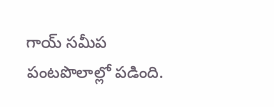గాయ్ సమీప పంటపొలాల్లో పడింది.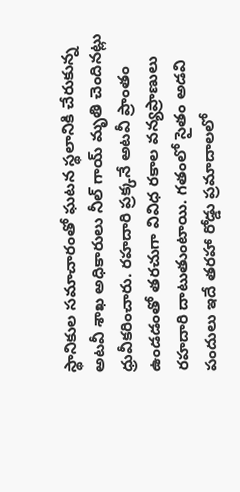స్థానికుల సమాచారంతో ఘటన స్థలానికి చేరుకున్న అటవీ శాఖ అధికారులు నీల్ గాయ్ మృతి చెందినట్లు ధ్రువీకరించారు. రహదారి ప్రక్కనే అటవీ ప్రాంతం ఉండడంతో తరచుగా వివిధ రకాల వన్యప్రాణులు రహదారి దాటుతుంటాయి. గతంలో సైతం అడవి పందులు ఇదే తరహా రోడ్డు ప్రమాదాలలో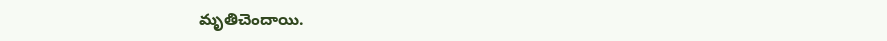మృతిచెందాయి.